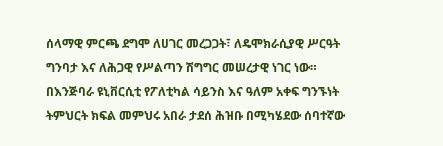ሰላማዊ ምርጫ ደግሞ ለሀገር መረጋጋት፣ ለዴሞክራሲያዊ ሥርዓት ግንባታ እና ለሕጋዊ የሥልጣን ሽግግር መሠረታዊ ነገር ነው።
በእንጅባራ ዩኒቨርሲቲ የፖለቲካል ሳይንስ እና ዓለም አቀፍ ግንኙነት ትምህርት ክፍል መምህሩ አበራ ታደሰ ሕዝቡ በሚካሄደው ሰባተኛው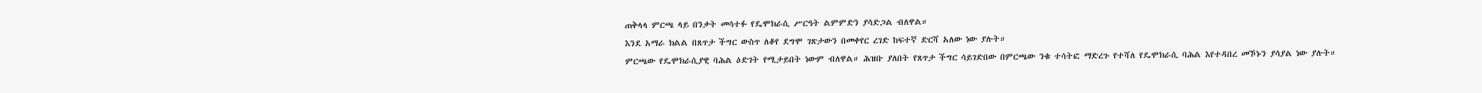ጠቅላላ ምርጫ ላይ በንቃት መሳተፉ የዴሞክራሲ ሥርዓት ልምምድን ያሳድጋል ብለዋል።
እንደ አማራ ክልል በጸጥታ ችግር ውስጥ ለቆየ ደግሞ ገጽታውን በመቀየር ረገድ ከፍተኛ ድርሻ አለው ነው ያሉት።
ምርጫው የዴሞክራሲያዊ ባሕል ዕድገት የሚታይበት ነውም ብለዋል። ሕዝቡ ያለበት የጸጥታ ችግር ሳይገድበው በምርጫው ንቁ ተሳትፎ ማድረጉ የተሻለ የዴሞክራሲ ባሕል እየተዳበረ መኾኑን ያሳያል ነው ያሉት።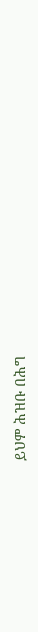ይህም ሕዝቡ በሕግ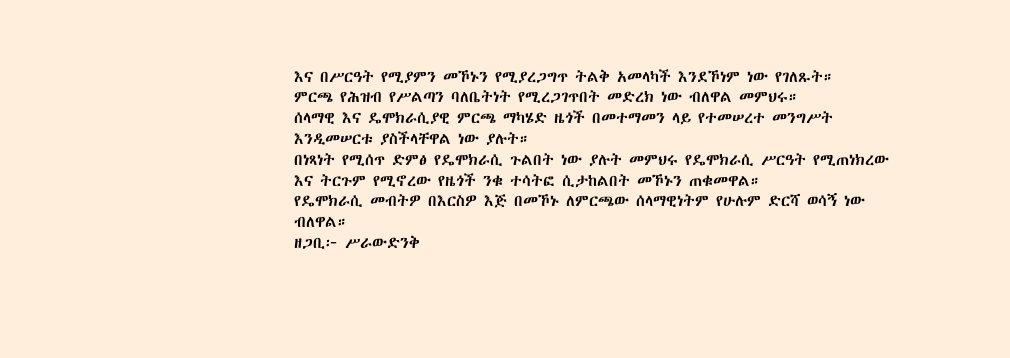እና በሥርዓት የሚያምን መኾኑን የሚያረጋግጥ ትልቅ አመላካች እንደኾነም ነው የገለጹት።
ምርጫ የሕዝብ የሥልጣን ባለቤትነት የሚረጋገጥበት መድረክ ነው ብለዋል መምህሩ።
ሰላማዊ እና ዴሞክራሲያዊ ምርጫ ማካሄድ ዜጎች በመተማመን ላይ የተመሠረተ መንግሥት እንዲመሠርቱ ያስችላቸዋል ነው ያሉት።
በነጻነት የሚሰጥ ድምፅ የዴሞክራሲ ጉልበት ነው ያሉት መምህሩ የዴሞክራሲ ሥርዓት የሚጠነክረው እና ትርጉም የሚኖረው የዜጎች ንቁ ተሳትፎ ሲታከልበት መኾኑን ጠቁመዋል።
የዴሞክራሲ መብትዎ በእርስዎ እጅ በመኾኑ ለምርጫው ሰላማዊነትም የሁሉም ድርሻ ወሳኝ ነው ብለዋል።
ዘጋቢ፦ ሥራውድንቅ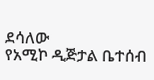ደሳለው
የአሚኮ ዲጅታል ቤተሰብ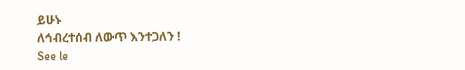ይሁኑ
ለኅብረተሰብ ለውጥ እንተጋለን !
See le